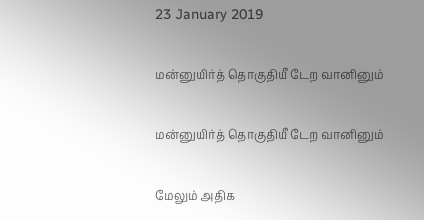23 January 2019

மன்னுயிர்த் தொகுதியீ டேற வானினும்

மன்னுயிர்த் தொகுதியீ டேற வானினும்

மேலும் அதிக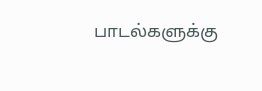பாடல்களுக்கு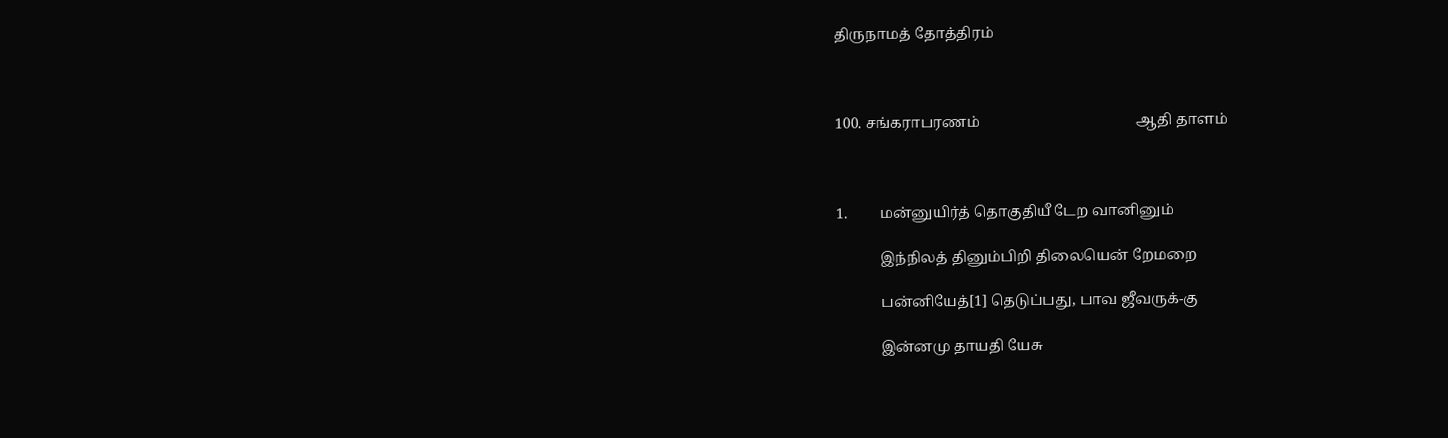திருநாமத் தோத்திரம்



100. சங்கராபரணம்                                           ஆதி தாளம்



1.         மன்னுயிர்த் தொகுதியீ டேற வானினும்

            இந்நிலத் தினும்பிறி திலையென் றேமறை

            பன்னியேத்[1] தெடுப்பது, பாவ ஜீவருக்-கு

            இன்னமு தாயதி யேசு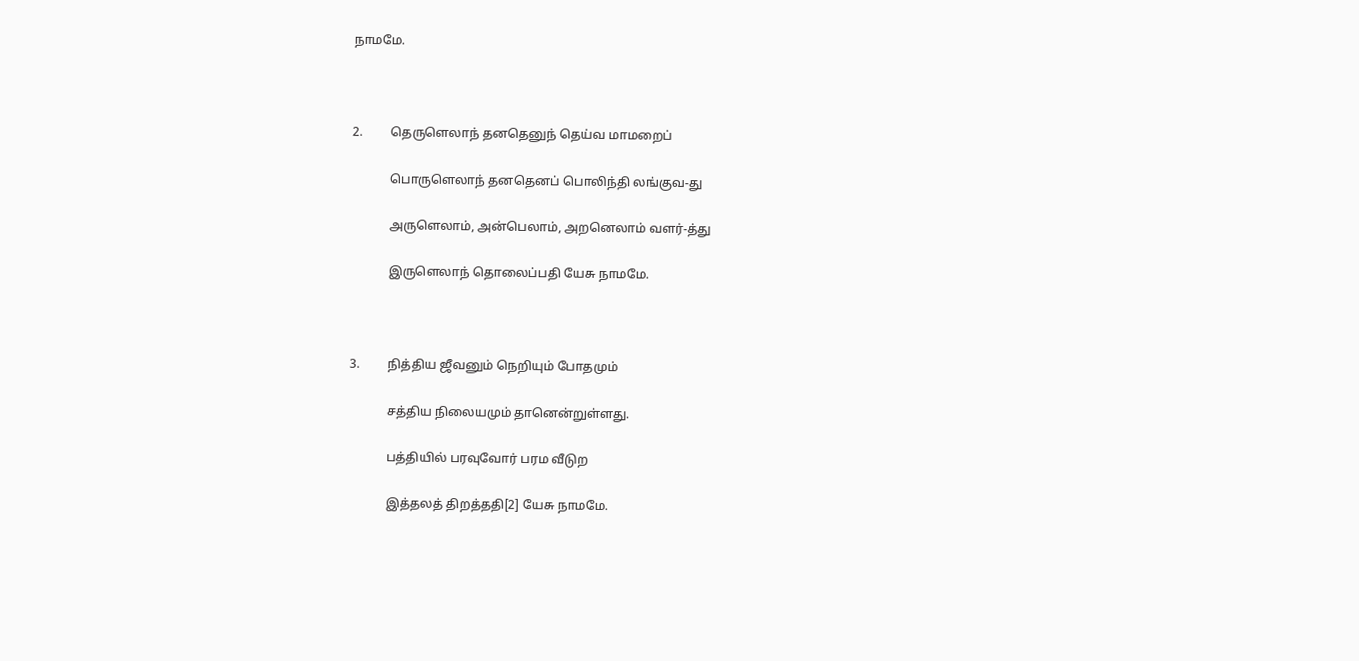நாமமே.



2.         தெருளெலாந் தனதெனுந் தெய்வ மாமறைப்

            பொருளெலாந் தனதெனப் பொலிந்தி லங்குவ-து

            அருளெலாம், அன்பெலாம், அறனெலாம் வளர்-த்து

            இருளெலாந் தொலைப்பதி யேசு நாமமே.



3.         நித்திய ஜீவனும் நெறியும் போதமும்

            சத்திய நிலையமும் தானென்றுள்ளது.

            பத்தியில் பரவுவோர் பரம வீடுற

            இத்தலத் திறத்ததி[2] யேசு நாமமே.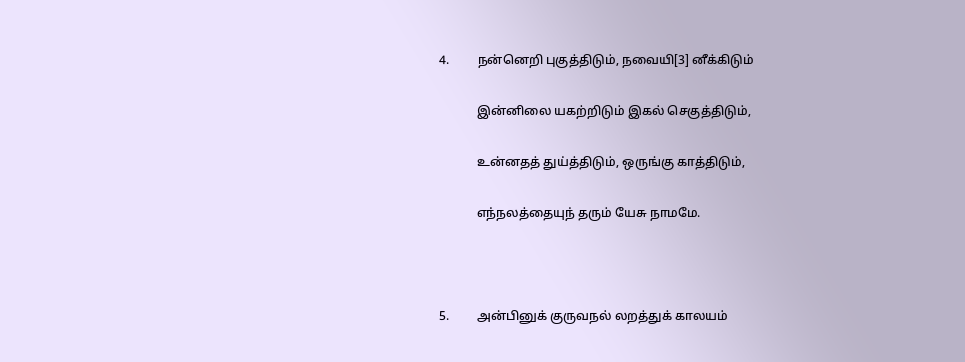4.         நன்னெறி புகுத்திடும், நவையி[3] னீக்கிடும்

            இன்னிலை யகற்றிடும் இகல் செகுத்திடும்,

            உன்னதத் துய்த்திடும், ஒருங்கு காத்திடும்,

            எந்நலத்தையுந் தரும் யேசு நாமமே.



5.         அன்பினுக் குருவநல் லறத்துக் காலயம்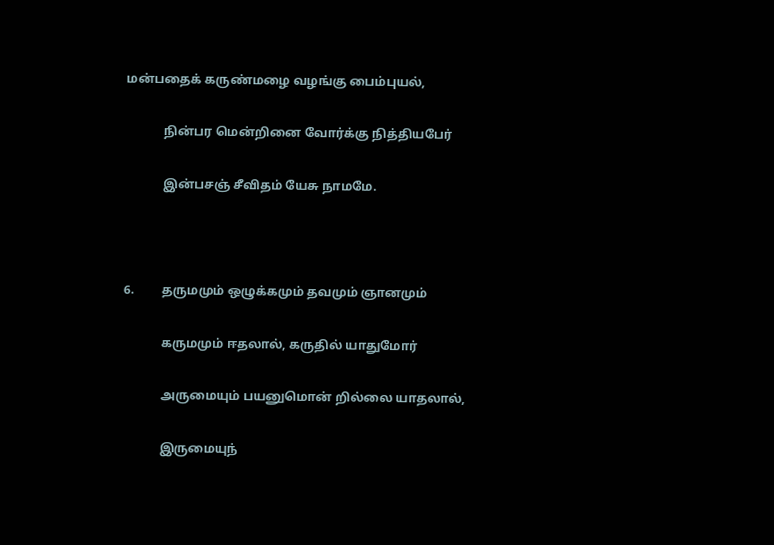மன்பதைக் கருண்மழை வழங்கு பைம்புயல்,

            நின்பர மென்றினை வோர்க்கு நித்தியபேர்

            இன்பசஞ் சீவிதம் யேசு நாமமே.



6.         தருமமும் ஒழுக்கமும் தவமும் ஞானமும்

            கருமமும் ஈதலால், கருதில் யாதுமோர்

            அருமையும் பயனுமொன் றில்லை யாதலால்,

            இருமையுந்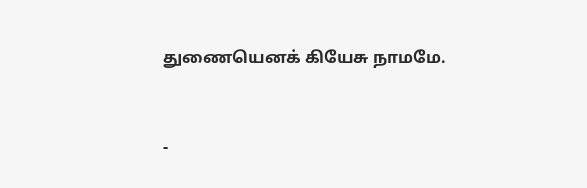துணையெனக் கியேசு நாமமே.



-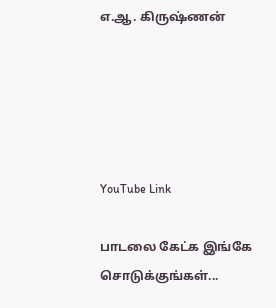எ.ஆ. கிருஷ்ணன்





YouTube Link

பாடலை கேட்க இங்கே சொடுக்குங்கள்...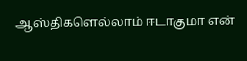ஆஸ்திகளெல்லாம் ஈடாகுமா என்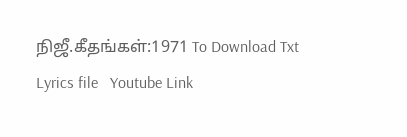நிஜீ.கீதங்கள்:1971 To Download Txt Lyrics file   Youtube Link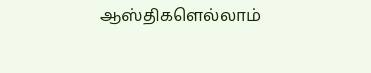ஆஸ்திகளெல்லாம்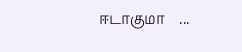ஈடாகுமா    ...